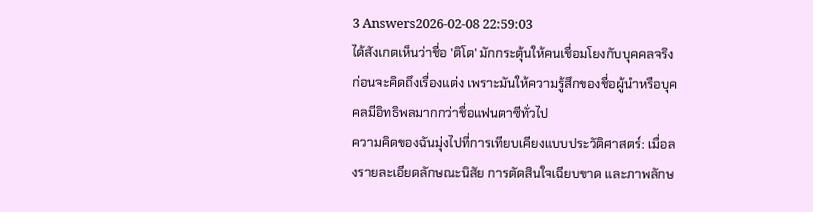3 Answers2026-02-08 22:59:03
ได้สังเกตเห็นว่าชื่อ 'ติโต' มักกระตุ้นให้คนเชื่อมโยงกับบุคคลจริงก่อนจะคิดถึงเรื่องแต่ง เพราะมันให้ความรู้สึกของชื่อผู้นำหรือบุคคลมีอิทธิพลมากกว่าชื่อแฟนตาซีทั่วไป
ความคิดของฉันมุ่งไปที่การเทียบเคียงแบบประวัติศาสตร์: เมื่อลงรายละเอียดลักษณะนิสัย การตัดสินใจเฉียบขาด และภาพลักษ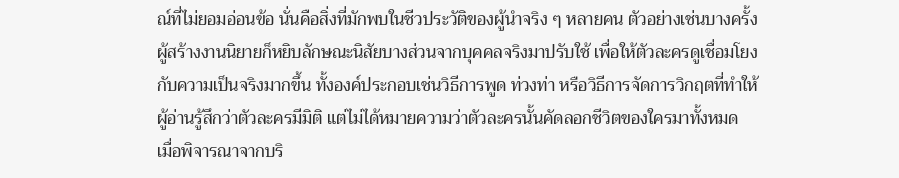ณ์ที่ไม่ยอมอ่อนข้อ นั่นคือสิ่งที่มักพบในชีวประวัติของผู้นำจริง ๆ หลายคน ตัวอย่างเช่นบางครั้งผู้สร้างงานนิยายก็หยิบลักษณะนิสัยบางส่วนจากบุคคลจริงมาปรับใช้ เพื่อให้ตัวละครดูเชื่อมโยงกับความเป็นจริงมากขึ้น ทั้งองค์ประกอบเช่นวิธีการพูด ท่วงท่า หรือวิธีการจัดการวิกฤตที่ทำให้ผู้อ่านรู้สึกว่าตัวละครมีมิติ แต่ไม่ได้หมายความว่าตัวละครนั้นคัดลอกชีวิตของใครมาทั้งหมด
เมื่อพิจารณาจากบริ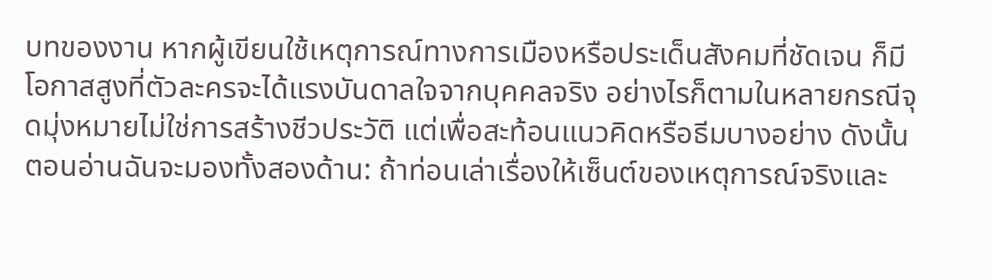บทของงาน หากผู้เขียนใช้เหตุการณ์ทางการเมืองหรือประเด็นสังคมที่ชัดเจน ก็มีโอกาสสูงที่ตัวละครจะได้แรงบันดาลใจจากบุคคลจริง อย่างไรก็ตามในหลายกรณีจุดมุ่งหมายไม่ใช่การสร้างชีวประวัติ แต่เพื่อสะท้อนแนวคิดหรือธีมบางอย่าง ดังนั้นตอนอ่านฉันจะมองทั้งสองด้าน: ถ้าท่อนเล่าเรื่องให้เซ็นต์ของเหตุการณ์จริงและ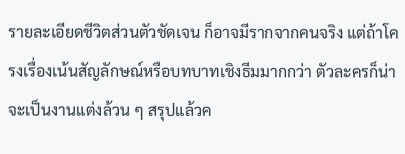รายละเอียดชีวิตส่วนตัวชัดเจน ก็อาจมีรากจากคนจริง แต่ถ้าโครงเรื่องเน้นสัญลักษณ์หรือบทบาทเชิงธีมมากกว่า ตัวละครก็น่าจะเป็นงานแต่งล้วน ๆ สรุปแล้วค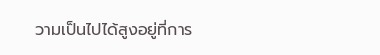วามเป็นไปได้สูงอยู่ที่การ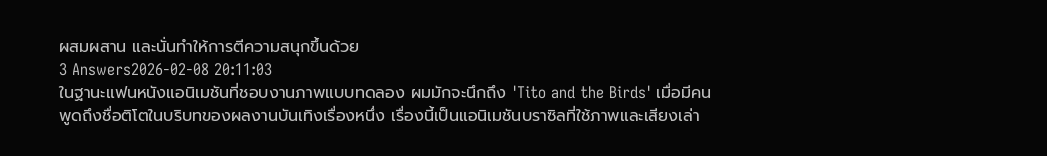ผสมผสาน และนั่นทำให้การตีความสนุกขึ้นด้วย
3 Answers2026-02-08 20:11:03
ในฐานะแฟนหนังแอนิเมชันที่ชอบงานภาพแบบทดลอง ผมมักจะนึกถึง 'Tito and the Birds' เมื่อมีคนพูดถึงชื่อติโตในบริบทของผลงานบันเทิงเรื่องหนึ่ง เรื่องนี้เป็นแอนิเมชันบราซิลที่ใช้ภาพและเสียงเล่า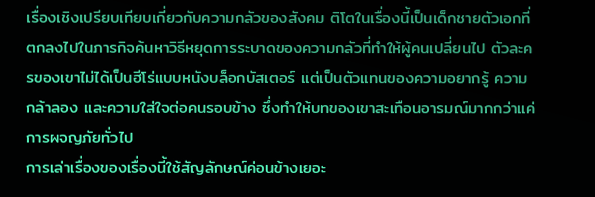เรื่องเชิงเปรียบเทียบเกี่ยวกับความกลัวของสังคม ติโตในเรื่องนี้เป็นเด็กชายตัวเอกที่ตกลงไปในภารกิจค้นหาวิธีหยุดการระบาดของความกลัวที่ทำให้ผู้คนเปลี่ยนไป ตัวละครของเขาไม่ได้เป็นฮีโร่แบบหนังบล็อกบัสเตอร์ แต่เป็นตัวแทนของความอยากรู้ ความกล้าลอง และความใส่ใจต่อคนรอบข้าง ซึ่งทำให้บทของเขาสะเทือนอารมณ์มากกว่าแค่การผจญภัยทั่วไป
การเล่าเรื่องของเรื่องนี้ใช้สัญลักษณ์ค่อนข้างเยอะ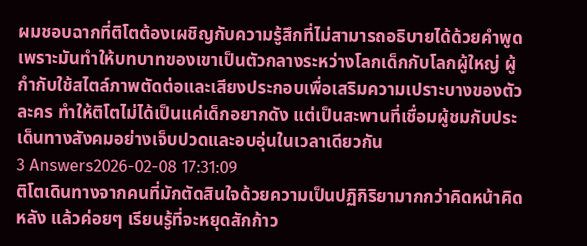ผมชอบฉากที่ติโตต้องเผชิญกับความรู้สึกที่ไม่สามารถอธิบายได้ด้วยคำพูด เพราะมันทำให้บทบาทของเขาเป็นตัวกลางระหว่างโลกเด็กกับโลกผู้ใหญ่ ผู้กำกับใช้สไตล์ภาพตัดต่อและเสียงประกอบเพื่อเสริมความเปราะบางของตัวละคร ทำให้ติโตไม่ได้เป็นแค่เด็กอยากดัง แต่เป็นสะพานที่เชื่อมผู้ชมกับประเด็นทางสังคมอย่างเจ็บปวดและอบอุ่นในเวลาเดียวกัน
3 Answers2026-02-08 17:31:09
ติโตเดินทางจากคนที่มักตัดสินใจด้วยความเป็นปฏิกิริยามากกว่าคิดหน้าคิดหลัง แล้วค่อยๆ เรียนรู้ที่จะหยุดสักก้าว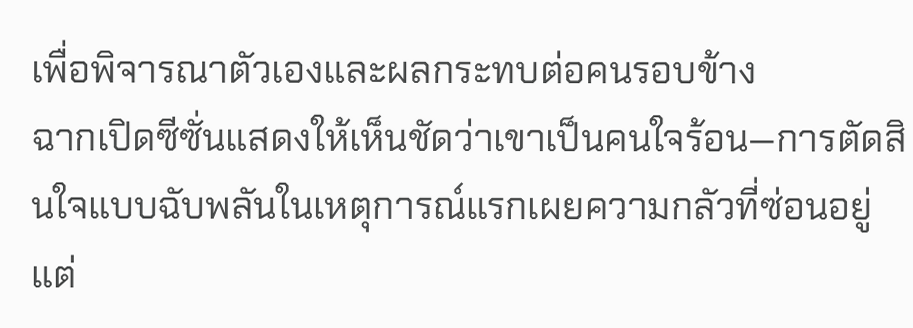เพื่อพิจารณาตัวเองและผลกระทบต่อคนรอบข้าง
ฉากเปิดซีซั่นแสดงให้เห็นชัดว่าเขาเป็นคนใจร้อน—การตัดสินใจแบบฉับพลันในเหตุการณ์แรกเผยความกลัวที่ซ่อนอยู่ แต่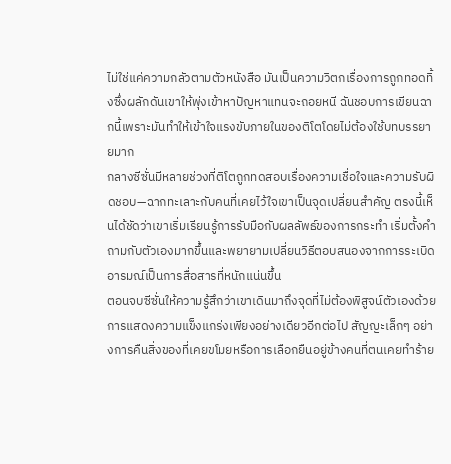ไม่ใช่แค่ความกลัวตามตัวหนังสือ มันเป็นความวิตกเรื่องการถูกทอดทิ้งซึ่งผลักดันเขาให้พุ่งเข้าหาปัญหาแทนจะถอยหนี ฉันชอบการเขียนฉากนี้เพราะมันทำให้เข้าใจแรงขับภายในของติโตโดยไม่ต้องใช้บทบรรยายมาก
กลางซีซั่นมีหลายช่วงที่ติโตถูกทดสอบเรื่องความเชื่อใจและความรับผิดชอบ—ฉากทะเลาะกับคนที่เคยไว้ใจเขาเป็นจุดเปลี่ยนสำคัญ ตรงนี้เห็นได้ชัดว่าเขาเริ่มเรียนรู้การรับมือกับผลลัพธ์ของการกระทำ เริ่มตั้งคำถามกับตัวเองมากขึ้นและพยายามเปลี่ยนวิธีตอบสนองจากการระเบิดอารมณ์เป็นการสื่อสารที่หนักแน่นขึ้น
ตอนจบซีซั่นให้ความรู้สึกว่าเขาเดินมาถึงจุดที่ไม่ต้องพิสูจน์ตัวเองด้วยการแสดงความแข็งแกร่งเพียงอย่างเดียวอีกต่อไป สัญญะเล็กๆ อย่างการคืนสิ่งของที่เคยขโมยหรือการเลือกยืนอยู่ข้างคนที่ตนเคยทำร้าย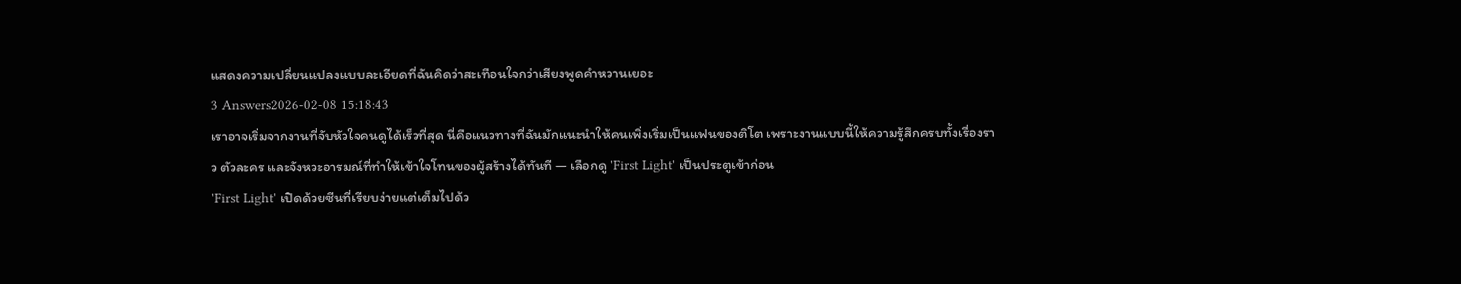แสดงความเปลี่ยนแปลงแบบละเอียดที่ฉันคิดว่าสะเทือนใจกว่าเสียงพูดคำหวานเยอะ
3 Answers2026-02-08 15:18:43
เราอาจเริ่มจากงานที่จับหัวใจคนดูได้เร็วที่สุด นี่คือแนวทางที่ฉันมักแนะนำให้คนเพิ่งเริ่มเป็นแฟนของติโต เพราะงานแบบนี้ให้ความรู้สึกครบทั้งเรื่องราว ตัวละคร และจังหวะอารมณ์ที่ทำให้เข้าใจโทนของผู้สร้างได้ทันที — เลือกดู 'First Light' เป็นประตูเข้าก่อน
'First Light' เปิดด้วยซีนที่เรียบง่ายแต่เต็มไปด้ว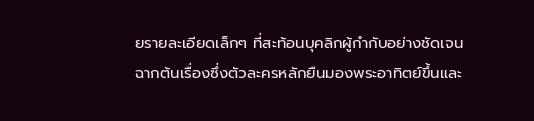ยรายละเอียดเล็กๆ ที่สะท้อนบุคลิกผู้กำกับอย่างชัดเจน ฉากต้นเรื่องซึ่งตัวละครหลักยืนมองพระอาทิตย์ขึ้นและ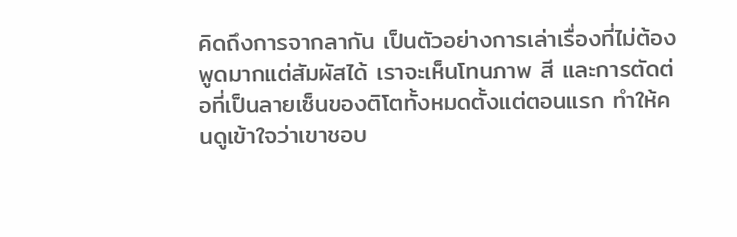คิดถึงการจากลากัน เป็นตัวอย่างการเล่าเรื่องที่ไม่ต้องพูดมากแต่สัมผัสได้ เราจะเห็นโทนภาพ สี และการตัดต่อที่เป็นลายเซ็นของติโตทั้งหมดตั้งแต่ตอนแรก ทำให้คนดูเข้าใจว่าเขาชอบ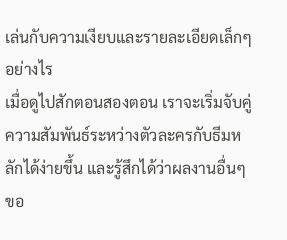เล่นกับความเงียบและรายละเอียดเล็กๆ อย่างไร
เมื่อดูไปสักตอนสองตอน เราจะเริ่มจับคู่ความสัมพันธ์ระหว่างตัวละครกับธีมหลักได้ง่ายขึ้น และรู้สึกได้ว่าผลงานอื่นๆ ขอ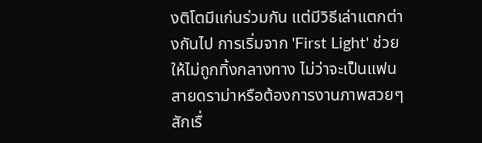งติโตมีแก่นร่วมกัน แต่มีวิธีเล่าแตกต่างกันไป การเริ่มจาก 'First Light' ช่วยให้ไม่ถูกทิ้งกลางทาง ไม่ว่าจะเป็นแฟนสายดราม่าหรือต้องการงานภาพสวยๆ สักเรื่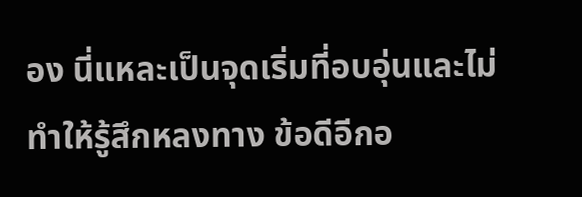อง นี่แหละเป็นจุดเริ่มที่อบอุ่นและไม่ทำให้รู้สึกหลงทาง ข้อดีอีกอ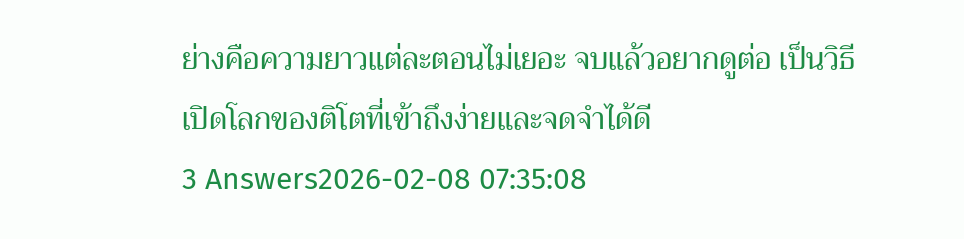ย่างคือความยาวแต่ละตอนไม่เยอะ จบแล้วอยากดูต่อ เป็นวิธีเปิดโลกของติโตที่เข้าถึงง่ายและจดจำได้ดี
3 Answers2026-02-08 07:35:08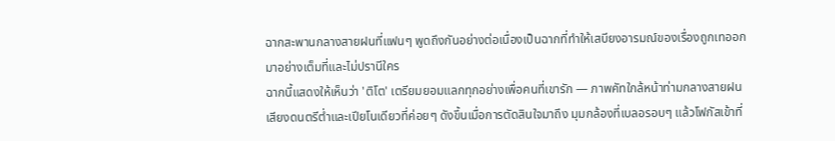ฉากสะพานกลางสายฝนที่แฟนๆ พูดถึงกันอย่างต่อเนื่องเป็นฉากที่ทำให้เสบียงอารมณ์ของเรื่องถูกเทออกมาอย่างเต็มที่และไม่ปรานีใคร
ฉากนี้แสดงให้เห็นว่า 'ติโต' เตรียมยอมแลกทุกอย่างเพื่อคนที่เขารัก — ภาพคัทใกล้หน้าท่ามกลางสายฝน เสียงดนตรีต่ำและเปียโนเดียวที่ค่อยๆ ดังขึ้นเมื่อการตัดสินใจมาถึง มุมกล้องที่เบลอรอบๆ แล้วโฟกัสเข้าที่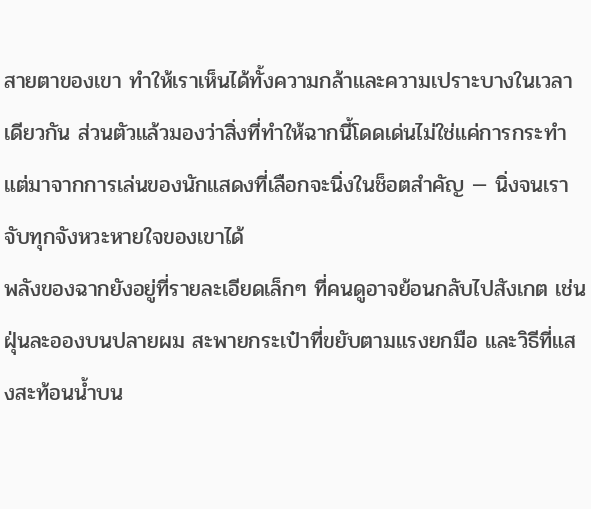สายตาของเขา ทำให้เราเห็นได้ทั้งความกล้าและความเปราะบางในเวลาเดียวกัน ส่วนตัวแล้วมองว่าสิ่งที่ทำให้ฉากนี้โดดเด่นไม่ใช่แค่การกระทำ แต่มาจากการเล่นของนักแสดงที่เลือกจะนิ่งในช็อตสำคัญ — นิ่งจนเราจับทุกจังหวะหายใจของเขาได้
พลังของฉากยังอยู่ที่รายละเอียดเล็กๆ ที่คนดูอาจย้อนกลับไปสังเกต เช่นฝุ่นละอองบนปลายผม สะพายกระเป๋าที่ขยับตามแรงยกมือ และวิธีที่แสงสะท้อนน้ำบน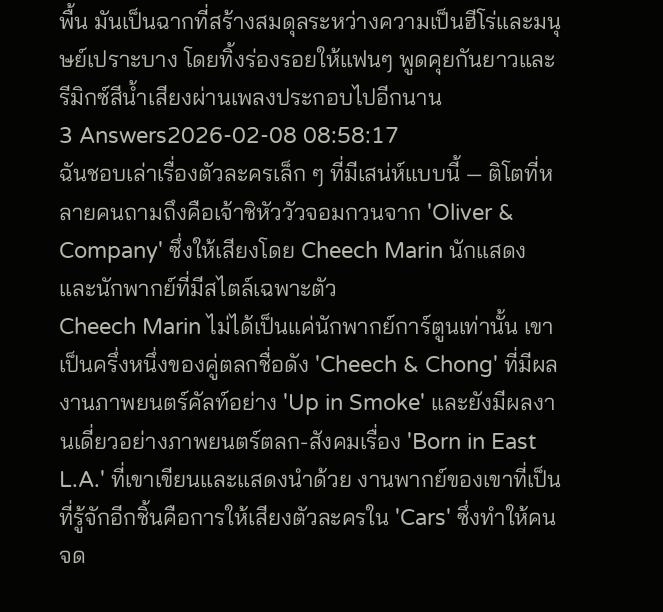พื้น มันเป็นฉากที่สร้างสมดุลระหว่างความเป็นฮีโร่และมนุษย์เปราะบาง โดยทิ้งร่องรอยให้แฟนๆ พูดคุยกันยาวและรีมิกซ์สีน้ำเสียงผ่านเพลงประกอบไปอีกนาน
3 Answers2026-02-08 08:58:17
ฉันชอบเล่าเรื่องตัวละครเล็ก ๆ ที่มีเสน่ห์แบบนี้ — ติโตที่หลายคนถามถึงคือเจ้าชิหัววัวจอมกวนจาก 'Oliver & Company' ซึ่งให้เสียงโดย Cheech Marin นักแสดงและนักพากย์ที่มีสไตล์เฉพาะตัว
Cheech Marin ไม่ได้เป็นแค่นักพากย์การ์ตูนเท่านั้น เขาเป็นครึ่งหนึ่งของคู่ตลกชื่อดัง 'Cheech & Chong' ที่มีผลงานภาพยนตร์คัลท์อย่าง 'Up in Smoke' และยังมีผลงานเดี่ยวอย่างภาพยนตร์ตลก-สังคมเรื่อง 'Born in East L.A.' ที่เขาเขียนและแสดงนำด้วย งานพากย์ของเขาที่เป็นที่รู้จักอีกชิ้นคือการให้เสียงตัวละครใน 'Cars' ซึ่งทำให้คนจด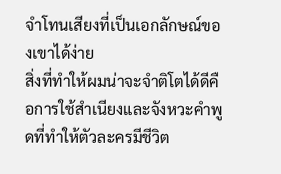จำโทนเสียงที่เป็นเอกลักษณ์ของเขาได้ง่าย
สิ่งที่ทำให้ผมน่าจะจำติโตได้ดีคือการใช้สำเนียงและจังหวะคำพูดที่ทำให้ตัวละครมีชีวิต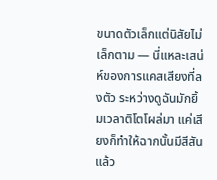ขนาดตัวเล็กแต่นิสัยไม่เล็กตาม — นี่แหละเสน่ห์ของการแคสเสียงที่ลงตัว ระหว่างดูฉันมักยิ้มเวลาติโตโผล่มา แค่เสียงก็ทำให้ฉากนั้นมีสีสันแล้ว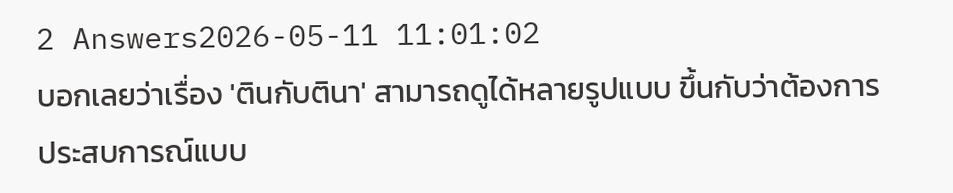2 Answers2026-05-11 11:01:02
บอกเลยว่าเรื่อง 'ตินกับตินา' สามารถดูได้หลายรูปแบบ ขึ้นกับว่าต้องการประสบการณ์แบบ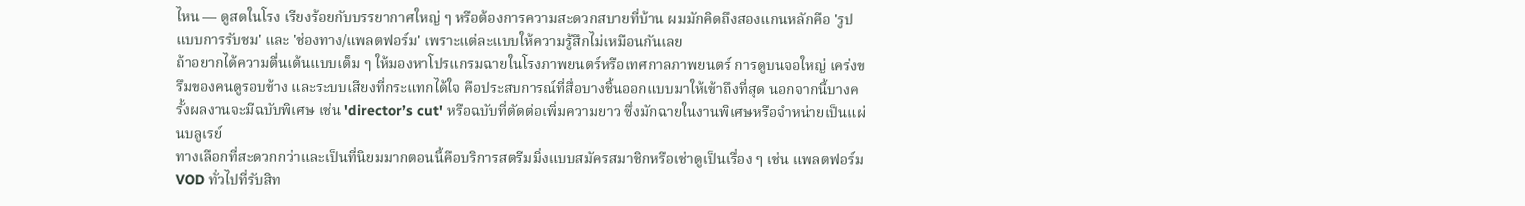ไหน — ดูสดในโรง เรียงร้อยกับบรรยากาศใหญ่ ๆ หรือต้องการความสะดวกสบายที่บ้าน ผมมักคิดถึงสองแกนหลักคือ 'รูปแบบการรับชม' และ 'ช่องทาง/แพลตฟอร์ม' เพราะแต่ละแบบให้ความรู้สึกไม่เหมือนกันเลย
ถ้าอยากได้ความตื่นเต้นแบบเต็ม ๆ ให้มองหาโปรแกรมฉายในโรงภาพยนตร์หรือเทศกาลภาพยนตร์ การดูบนจอใหญ่ เคร่งขรึมของคนดูรอบข้าง และระบบเสียงที่กระแทกได้ใจ คือประสบการณ์ที่สื่อบางชิ้นออกแบบมาให้เข้าถึงที่สุด นอกจากนี้บางครั้งผลงานจะมีฉบับพิเศษ เช่น 'director’s cut' หรือฉบับที่ตัดต่อเพิ่มความยาว ซึ่งมักฉายในงานพิเศษหรือจำหน่ายเป็นแผ่นบลูเรย์
ทางเลือกที่สะดวกกว่าและเป็นที่นิยมมากตอนนี้คือบริการสตรีมมิ่งแบบสมัครสมาชิกหรือเช่าดูเป็นเรื่อง ๆ เช่น แพลตฟอร์ม VOD ทั่วไปที่รับสิท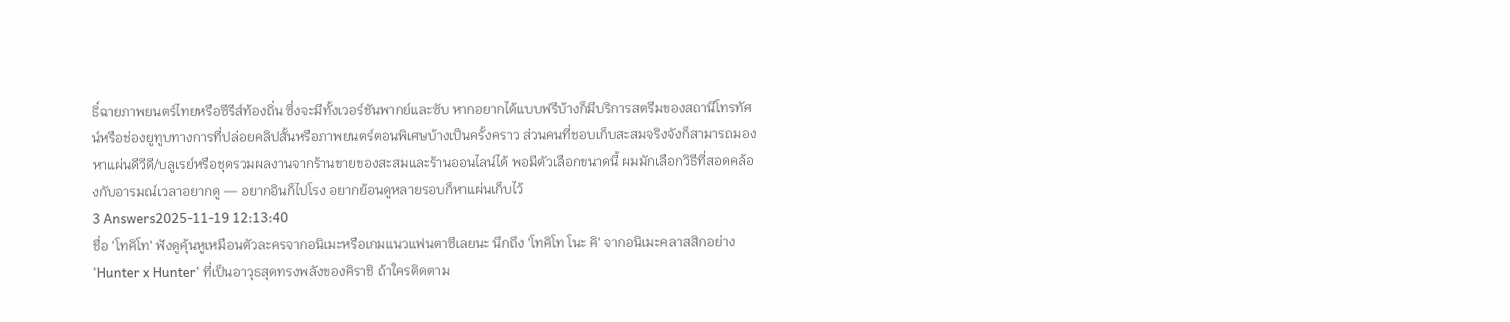ธิ์ฉายภาพยนตร์ไทยหรือซีรีส์ท้องถิ่น ซึ่งจะมีทั้งเวอร์ชันพากย์และซับ หากอยากได้แบบฟรีบ้างก็มีบริการสตรีมของสถานีโทรทัศน์หรือช่องยูทูบทางการที่ปล่อยคลิปสั้นหรือภาพยนตร์ตอนพิเศษบ้างเป็นครั้งคราว ส่วนคนที่ชอบเก็บสะสมจริงจังก็สามารถมองหาแผ่นดีวีดี/บลูเรย์หรือชุดรวมผลงานจากร้านขายของสะสมและร้านออนไลน์ได้ พอมีตัวเลือกขนาดนี้ ผมมักเลือกวิธีที่สอดคล้องกับอารมณ์เวลาอยากดู — อยากอินก็ไปโรง อยากย้อนดูหลายรอบก็หาแผ่นเก็บไว้
3 Answers2025-11-19 12:13:40
ชื่อ 'โทคิโท' ฟังดูคุ้นหูเหมือนตัวละครจากอนิเมะหรือเกมแนวแฟนตาซีเลยนะ นึกถึง 'โทคิโท โนะ คิ' จากอนิเมะคลาสสิกอย่าง 'Hunter x Hunter' ที่เป็นอาวุธสุดทรงพลังของคิราชิ ถ้าใครติดตาม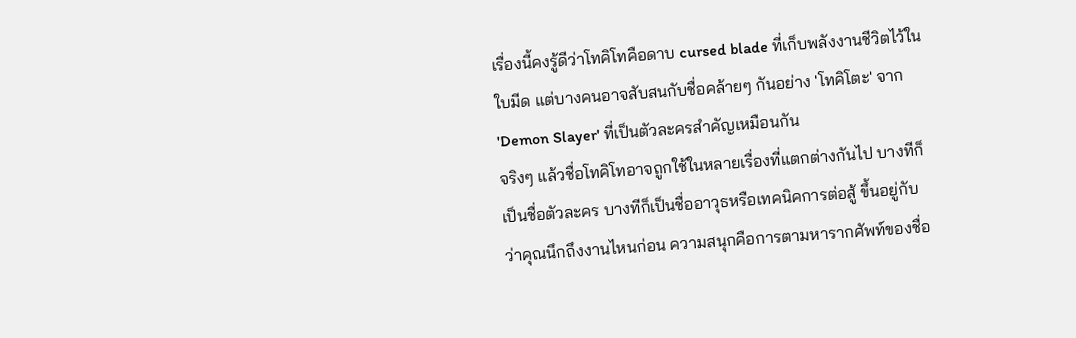เรื่องนี้คงรู้ดีว่าโทคิโทคือดาบ cursed blade ที่เก็บพลังงานชีวิตไว้ในใบมีด แต่บางคนอาจสับสนกับชื่อคล้ายๆ กันอย่าง 'โทคิโตะ' จาก 'Demon Slayer' ที่เป็นตัวละครสำคัญเหมือนกัน
จริงๆ แล้วชื่อโทคิโทอาจถูกใช้ในหลายเรื่องที่แตกต่างกันไป บางทีก็เป็นชื่อตัวละคร บางทีก็เป็นชื่ออาวุธหรือเทคนิคการต่อสู้ ขึ้นอยู่กับว่าคุณนึกถึงงานไหนก่อน ความสนุกคือการตามหารากศัพท์ของชื่อ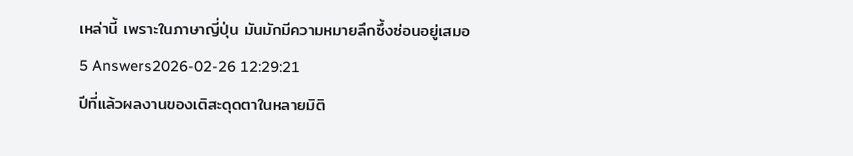เหล่านี้ เพราะในภาษาญี่ปุ่น มันมักมีความหมายลึกซึ้งซ่อนอยู่เสมอ
5 Answers2026-02-26 12:29:21
ปีที่แล้วผลงานของเติสะดุดตาในหลายมิติ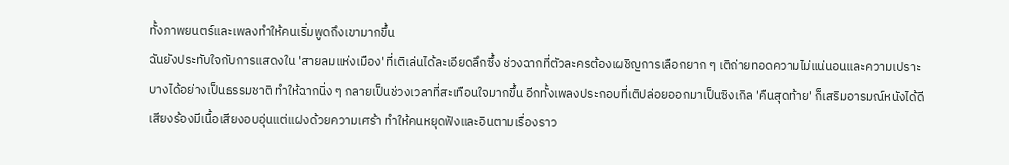ทั้งภาพยนตร์และเพลงทำให้คนเริ่มพูดถึงเขามากขึ้น
ฉันยังประทับใจกับการแสดงใน 'สายลมแห่งเมือง' ที่เติเล่นได้ละเอียดลึกซึ้ง ช่วงฉากที่ตัวละครต้องเผชิญการเลือกยาก ๆ เติถ่ายทอดความไม่แน่นอนและความเปราะบางได้อย่างเป็นธรรมชาติ ทำให้ฉากนิ่ง ๆ กลายเป็นช่วงเวลาที่สะเทือนใจมากขึ้น อีกทั้งเพลงประกอบที่เติปล่อยออกมาเป็นซิงเกิล 'คืนสุดท้าย' ก็เสริมอารมณ์หนังได้ดี เสียงร้องมีเนื้อเสียงอบอุ่นแต่แฝงด้วยความเศร้า ทำให้คนหยุดฟังและอินตามเรื่องราว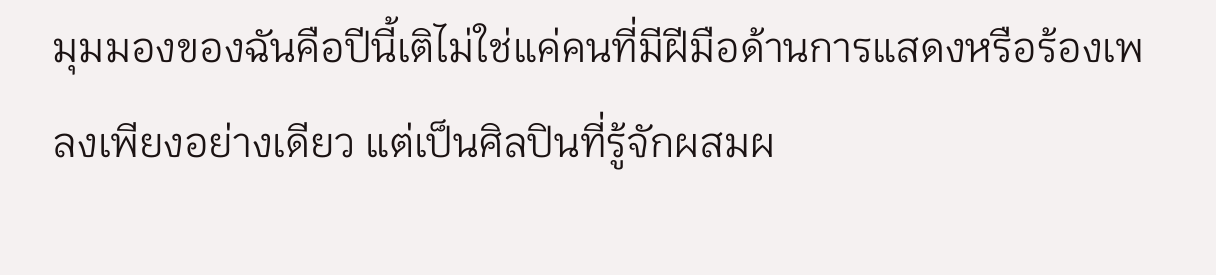มุมมองของฉันคือปีนี้เติไม่ใช่แค่คนที่มีฝีมือด้านการแสดงหรือร้องเพลงเพียงอย่างเดียว แต่เป็นศิลปินที่รู้จักผสมผ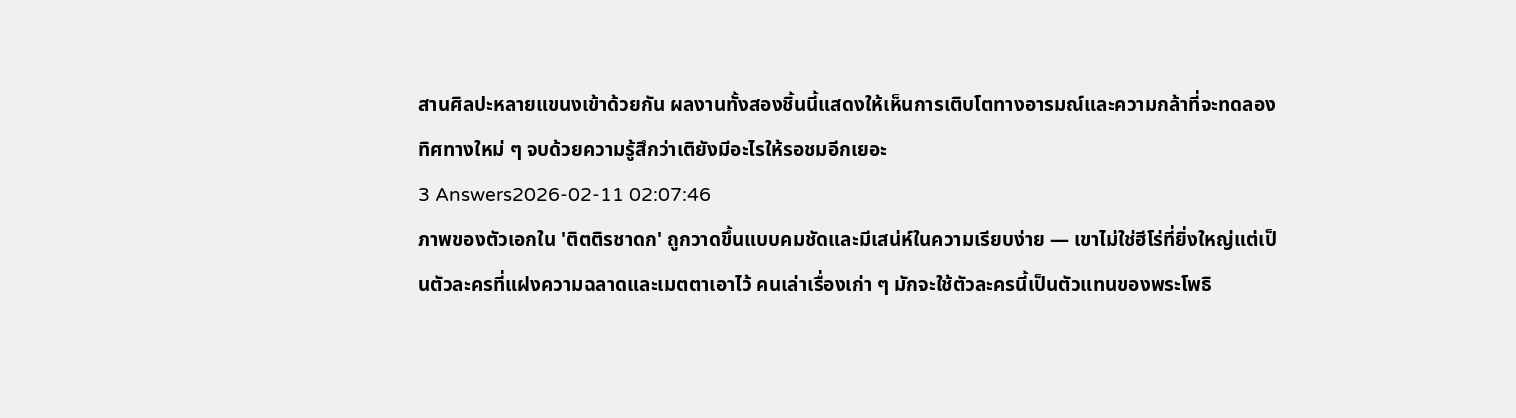สานศิลปะหลายแขนงเข้าด้วยกัน ผลงานทั้งสองชิ้นนี้แสดงให้เห็นการเติบโตทางอารมณ์และความกล้าที่จะทดลองทิศทางใหม่ ๆ จบด้วยความรู้สึกว่าเติยังมีอะไรให้รอชมอีกเยอะ
3 Answers2026-02-11 02:07:46
ภาพของตัวเอกใน 'ติตติรชาดก' ถูกวาดขึ้นแบบคมชัดและมีเสน่ห์ในความเรียบง่าย — เขาไม่ใช่ฮีโร่ที่ยิ่งใหญ่แต่เป็นตัวละครที่แฝงความฉลาดและเมตตาเอาไว้ คนเล่าเรื่องเก่า ๆ มักจะใช้ตัวละครนี้เป็นตัวแทนของพระโพธิ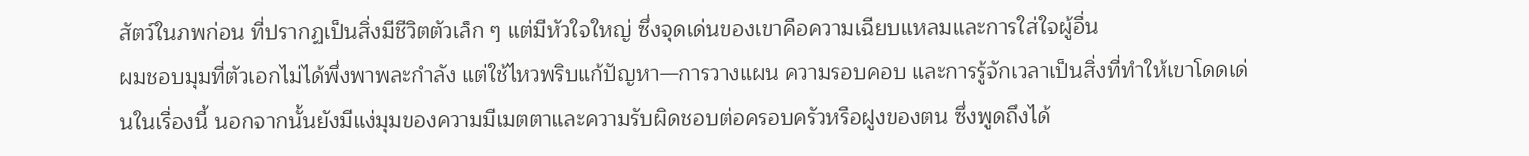สัตว์ในภพก่อน ที่ปรากฏเป็นสิ่งมีชีวิตตัวเล็ก ๆ แต่มีหัวใจใหญ่ ซึ่งจุดเด่นของเขาคือความเฉียบแหลมและการใส่ใจผู้อื่น
ผมชอบมุมที่ตัวเอกไม่ได้พึ่งพาพละกำลัง แต่ใช้ไหวพริบแก้ปัญหา—การวางแผน ความรอบคอบ และการรู้จักเวลาเป็นสิ่งที่ทำให้เขาโดดเด่นในเรื่องนี้ นอกจากนั้นยังมีแง่มุมของความมีเมตตาและความรับผิดชอบต่อครอบครัวหรือฝูงของตน ซึ่งพูดถึงได้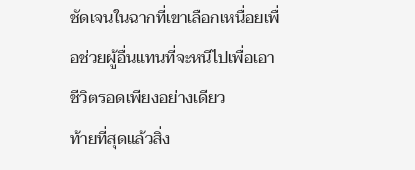ชัดเจนในฉากที่เขาเลือกเหนื่อยเพื่อช่วยผู้อื่นแทนที่จะหนีไปเพื่อเอาชีวิตรอดเพียงอย่างเดียว
ท้ายที่สุดแล้วสิ่ง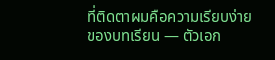ที่ติดตาผมคือความเรียบง่ายของบทเรียน — ตัวเอก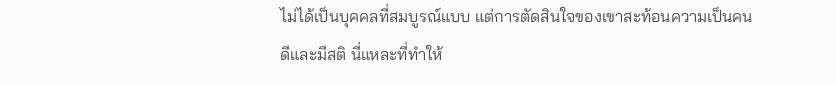ไม่ได้เป็นบุคคลที่สมบูรณ์แบบ แต่การตัดสินใจของเขาสะท้อนความเป็นคนดีและมีสติ นี่แหละที่ทำให้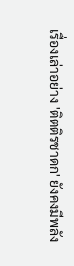เรื่องเล่าอย่าง 'ติตติรชาดก' ยังคงมีพลัง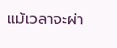แม้เวลาจะผ่า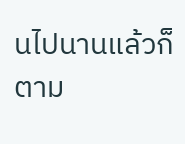นไปนานแล้วก็ตาม